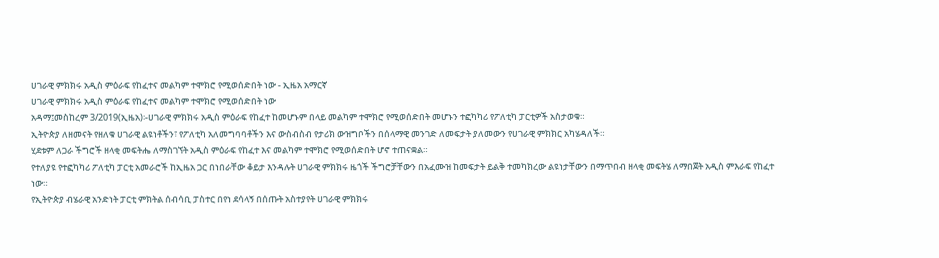ሀገራዊ ምክክሩ አዲስ ምዕራፍ የከፈተና መልካም ተሞክሮ የሚወሰድበት ነው - ኢዜአ አማርኛ
ሀገራዊ ምክክሩ አዲስ ምዕራፍ የከፈተና መልካም ተሞክሮ የሚወሰድበት ነው
አዳማ፤መስከረም 3/2019(ኢዜአ)፡-ሀገራዊ ምክክሩ አዲስ ምዕራፍ የከፈተ ከመሆኑም በላይ መልካም ተሞክሮ የሚወሰድበት መሆኑን ተፎካካሪ የፖለቲካ ፓርቲዎች አስታወቁ።
ኢትዮጵያ ለዘመናት የዘለቁ ሀገራዊ ልዩነቶችን፣ የፖለቲካ አለመግባባቶችን እና ውስብስብ የታሪክ ውዝግቦችን በሰላማዊ መንገድ ለመፍታት ያለመውን የሀገራዊ ምክክር አካሄዳለች።
ሂደቱም ለጋራ ችግሮች ዘላቂ መፍትሔ ለማስገኘት አዲስ ምዕራፍ የከፈተ እና መልካም ተሞክሮ የሚወሰድበት ሆኖ ተጠናቋል።
የተለያዩ የተፎካካሪ ፖለቲካ ፓርቲ አመራሮች ከኢዜአ ጋር በነበራቸው ቆይታ እንዳሉት ሀገራዊ ምክክሩ ዜጎች ችግሮቻቸውን በአፈሙዝ ከመፍታት ይልቅ ተመካክረው ልዩነታቸውን በማጥበብ ዘላቂ መፍትሄ ለማበጀት አዲስ ምእራፍ የከፈተ ነው።
የኢትዮጵያ ብሄራዊ አንድነት ፓርቲ ምክትል ሰብሳቢ ፓስተር በየነ ደሳላኝ በሰጡት አስተያየት ሀገራዊ ምክክሩ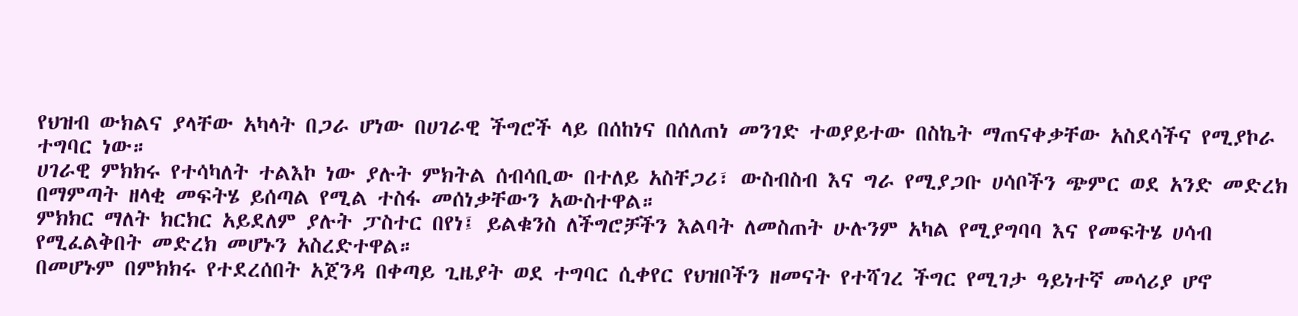የህዝብ ውክልና ያላቸው አካላት በጋራ ሆነው በሀገራዊ ችግሮች ላይ በሰከነና በሰለጠነ መንገድ ተወያይተው በስኬት ማጠናቀቃቸው አስደሳችና የሚያኮራ ተግባር ነው።
ሀገራዊ ምክክሩ የተሳካለት ተልእኮ ነው ያሉት ምክትል ሰብሳቢው በተለይ አስቸጋሪ፣ ውስብስብ እና ግራ የሚያጋቡ ሀሳቦችን ጭምር ወደ አንድ መድረክ በማምጣት ዘላቂ መፍትሄ ይሰጣል የሚል ተስፋ መሰነቃቸውን አውስተዋል።
ምክክር ማለት ክርክር አይደለም ያሉት ፓስተር በየነ፤ ይልቁንስ ለችግሮቻችን እልባት ለመስጠት ሁሉንም አካል የሚያግባባ እና የመፍትሄ ሀሳብ የሚፈልቅበት መድረክ መሆኑን አስረድተዋል።
በመሆኑም በምክክሩ የተደረሰበት አጀንዳ በቀጣይ ጊዜያት ወደ ተግባር ሲቀየር የህዝቦችን ዘመናት የተሻገረ ችግር የሚገታ ዓይነተኛ መሳሪያ ሆኖ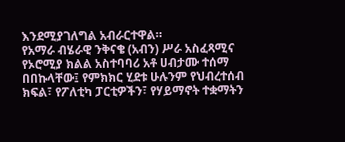እንደሚያገለግል አብራርተዋል።
የአማራ ብሄራዊ ንቅናቄ (አብን) ሥራ አስፈጻሚና የኦሮሚያ ክልል አስተባባሪ አቶ ሀብታሙ ተሰማ በበኩላቸው፤ የምክክር ሂደቱ ሁሉንም የህብረተሰብ ክፍል፣ የፖለቲካ ፓርቲዎችን፣ የሃይማኖት ተቋማትን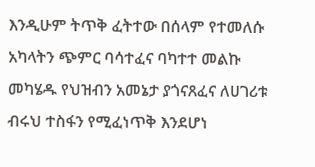እንዲሁም ትጥቅ ፈትተው በሰላም የተመለሱ አካላትን ጭምር ባሳተፈና ባካተተ መልኩ መካሄዱ የህዝብን አመኔታ ያጎናጸፈና ለሀገሪቱ ብሩህ ተስፋን የሚፈነጥቅ እንደሆነ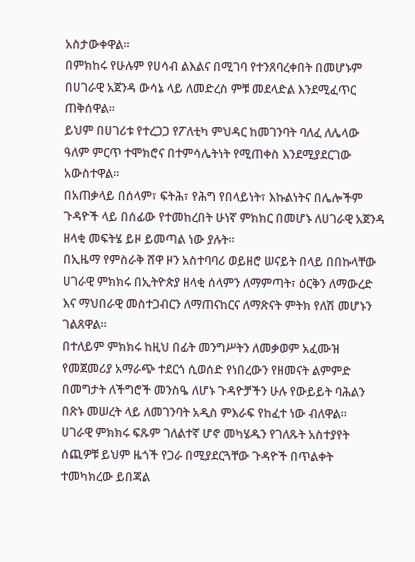አስታውቀዋል።
በምክከሩ የሁሉም የሀሳብ ልእልና በሚገባ የተንጸባረቀበት በመሆኑም በሀገራዊ አጀንዳ ውሳኔ ላይ ለመድረስ ምቹ መደላድል እንደሚፈጥር ጠቅሰዋል።
ይህም በሀገሪቱ የተረጋጋ የፖለቲካ ምህዳር ከመገንባት ባለፈ ለሌላው ዓለም ምርጥ ተሞክሮና በተምሳሌትነት የሚጠቀስ እንደሚያደርገው አውስተዋል።
በአጠቃላይ በሰላም፣ ፍትሕ፣ የሕግ የበላይነት፣ እኩልነትና በሌሎችም ጉዳዮች ላይ በሰፊው የተመከረበት ሁነኛ ምክክር በመሆኑ ለሀገራዊ አጀንዳ ዘላቂ መፍትሄ ይዞ ይመጣል ነው ያሉት።
በኢዜማ የምስራቅ ሸዋ ዞን አስተባባሪ ወይዘሮ ሠናይት በላይ በበኩላቸው ሀገራዊ ምክክሩ በኢትዮጵያ ዘላቂ ሰላምን ለማምጣት፣ ዕርቅን ለማውረድ እና ማህበራዊ መስተጋብርን ለማጠናከርና ለማጽናት ምትክ የለሽ መሆኑን ገልጸዋል።
በተለይም ምክክሩ ከዚህ በፊት መንግሥትን ለመቃወም አፈሙዝ የመጀመሪያ አማራጭ ተደርጎ ሲወሰድ የነበረውን የዘመናት ልምምድ በመግታት ለችግሮች መንስዔ ለሆኑ ጉዳዮቻችን ሁሉ የውይይት ባሕልን በጽኑ መሠረት ላይ ለመገንባት አዲስ ምእራፍ የከፈተ ነው ብለዋል።
ሀገራዊ ምክክሩ ፍጹም ገለልተኛ ሆኖ መካሄዱን የገለጹት አስተያየት ሰጪዎቹ ይህም ዜጎች የጋራ በሚያደርጓቸው ጉዳዮች በጥልቀት ተመካክረው ይበጃል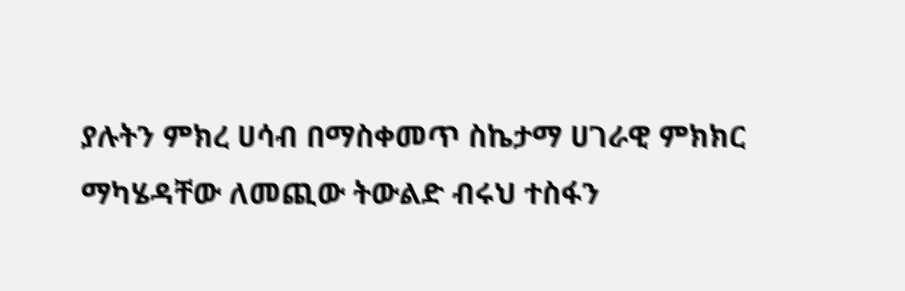ያሉትን ምክረ ሀሳብ በማስቀመጥ ስኬታማ ሀገራዊ ምክክር ማካሄዳቸው ለመጪው ትውልድ ብሩህ ተስፋን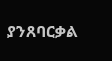ያንጸባርቃል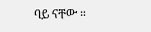ባይ ናቸው ።